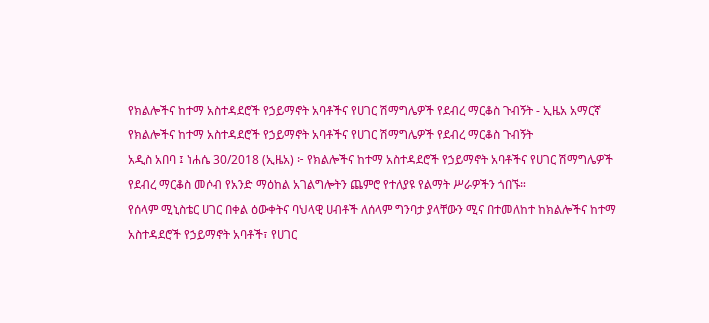የክልሎችና ከተማ አስተዳደሮች የኃይማኖት አባቶችና የሀገር ሽማግሌዎች የደብረ ማርቆስ ጉብኝት - ኢዜአ አማርኛ
የክልሎችና ከተማ አስተዳደሮች የኃይማኖት አባቶችና የሀገር ሽማግሌዎች የደብረ ማርቆስ ጉብኝት
አዲስ አበባ ፤ ነሐሴ 30/2018 (ኢዜአ) ፦ የክልሎችና ከተማ አስተዳደሮች የኃይማኖት አባቶችና የሀገር ሽማግሌዎች የደብረ ማርቆስ መሶብ የአንድ ማዕከል አገልግሎትን ጨምሮ የተለያዩ የልማት ሥራዎችን ጎበኙ።
የሰላም ሚኒስቴር ሀገር በቀል ዕውቀትና ባህላዊ ሀብቶች ለሰላም ግንባታ ያላቸውን ሚና በተመለከተ ከክልሎችና ከተማ አስተዳደሮች የኃይማኖት አባቶች፣ የሀገር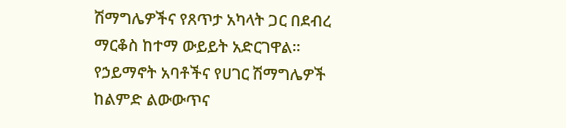ሽማግሌዎችና የጸጥታ አካላት ጋር በደብረ ማርቆስ ከተማ ውይይት አድርገዋል።
የኃይማኖት አባቶችና የሀገር ሽማግሌዎች ከልምድ ልውውጥና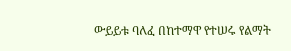ውይይቱ ባለፈ በከተማዋ የተሠሩ የልማት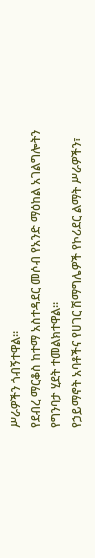ሥራዎችን ጎብኝተዋል።
የደብረ ማርቆስ ከተማ አስተዳደር መሶብ የአንድ ማዕከል አገልግሎትን የግንባታ ሂደት ተመልክተዋል።
የኃይማኖት አባቶችና የሀገር ሽማግሌዎች የኮሪደር ልማት ሥራዎችን፣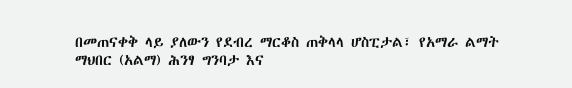በመጠናቀቅ ላይ ያለውን የደብረ ማርቆስ ጠቅላላ ሆስፒታል፣ የአማራ ልማት ማህበር (አልማ) ሕንፃ ግንባታ እና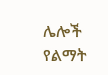ሌሎች የልማት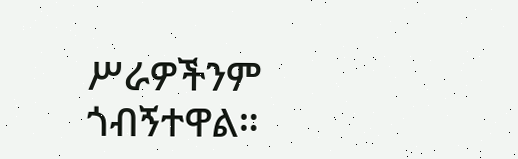ሥራዎችንም ጎብኝተዋል።